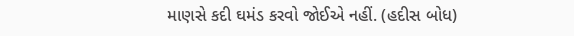માણસે કદી ઘમંડ કરવો જોઈએ નહીં. (હદીસ બોધ)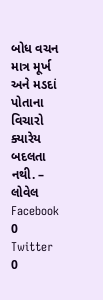બોધ વચન
માત્ર મૂર્ખ અને મડદાં પોતાના વિચારો ક્યારેય બદલતા નથી. – લોવેલ
Facebook
0
Twitter
0